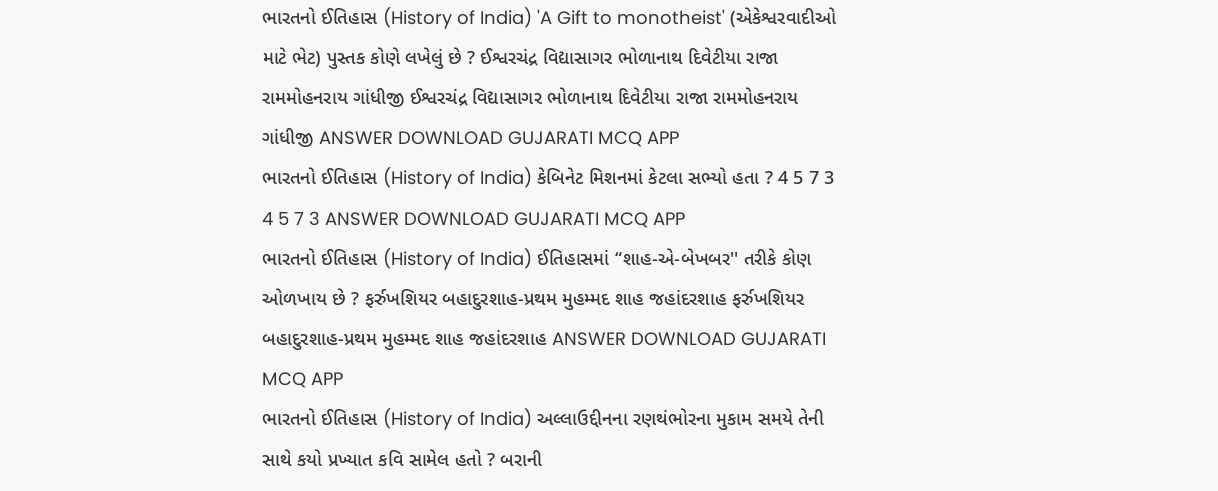ભારતનો ઈતિહાસ (History of India) 'A Gift to monotheist' (એકેશ્વરવાદીઓ માટે ભેટ) પુસ્તક કોણે લખેલું છે ? ઈશ્વરચંદ્ર વિદ્યાસાગર ભોળાનાથ દિવેટીયા રાજા રામમોહનરાય ગાંધીજી ઈશ્વરચંદ્ર વિદ્યાસાગર ભોળાનાથ દિવેટીયા રાજા રામમોહનરાય ગાંધીજી ANSWER DOWNLOAD GUJARATI MCQ APP
ભારતનો ઈતિહાસ (History of India) કેબિનેટ મિશનમાં કેટલા સભ્યો હતા ? 4 5 7 3 4 5 7 3 ANSWER DOWNLOAD GUJARATI MCQ APP
ભારતનો ઈતિહાસ (History of India) ઈતિહાસમાં “શાહ-એ-બેખબર'' તરીકે કોણ ઓળખાય છે ? ફર્રુખશિયર બહાદુરશાહ-પ્રથમ મુહમ્મદ શાહ જહાંદરશાહ ફર્રુખશિયર બહાદુરશાહ-પ્રથમ મુહમ્મદ શાહ જહાંદરશાહ ANSWER DOWNLOAD GUJARATI MCQ APP
ભારતનો ઈતિહાસ (History of India) અલ્લાઉદ્દીનના રણથંભોરના મુકામ સમયે તેની સાથે કયો પ્રખ્યાત કવિ સામેલ હતો ? બરાની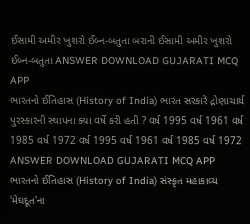ઈસામી અમીર ખુશરો ઈબ્ન-બતુતા બરાની ઈસામી અમીર ખુશરો ઈબ્ન-બતુતા ANSWER DOWNLOAD GUJARATI MCQ APP
ભારતનો ઈતિહાસ (History of India) ભારત સરકારે દ્રોણાચાર્ય પુરસ્કારની સ્થાપના ક્યા વર્ષે કરી હતી ? વર્ષ 1995 વર્ષ 1961 વર્ષ 1985 વર્ષ 1972 વર્ષ 1995 વર્ષ 1961 વર્ષ 1985 વર્ષ 1972 ANSWER DOWNLOAD GUJARATI MCQ APP
ભારતનો ઈતિહાસ (History of India) સંસ્કૃત મહાકાવ્ય 'મેઘદૂત'ના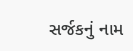સર્જકનું નામ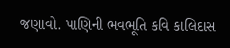જણાવો. પાણિની ભવભૂતિ કવિ કાલિદાસ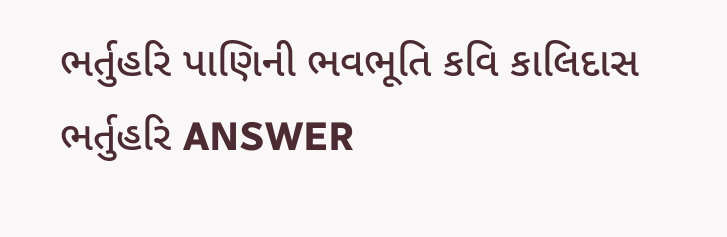ભર્તુહરિ પાણિની ભવભૂતિ કવિ કાલિદાસ ભર્તુહરિ ANSWER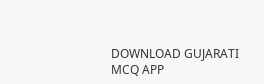DOWNLOAD GUJARATI MCQ APP